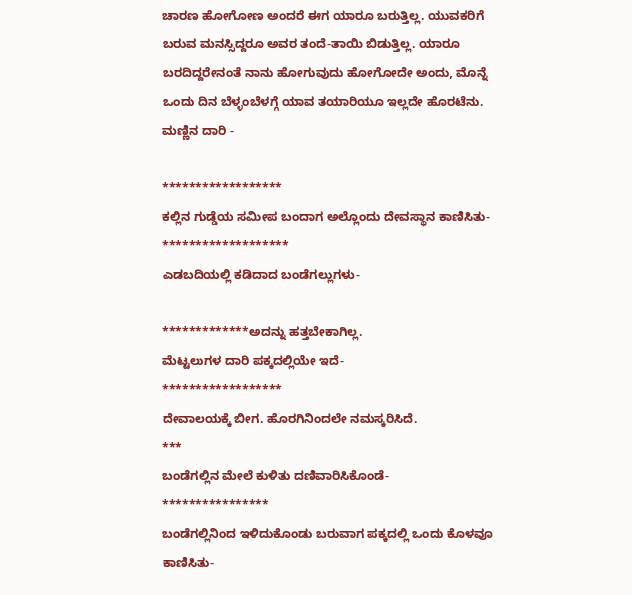ಚಾರಣ ಹೋಗೋಣ ಅಂದರೆ ಈಗ ಯಾರೂ ಬರುತ್ತಿಲ್ಲ. ಯುವಕರಿಗೆ ಬರುವ ಮನಸ್ಸಿದ್ದರೂ ಅವರ ತಂದೆ-ತಾಯಿ ಬಿಡುತ್ತಿಲ್ಲ. ಯಾರೂ ಬರದಿದ್ದರೇನಂತೆ ನಾನು ಹೋಗುವುದು ಹೋಗೋದೇ ಅಂದು, ಮೊನ್ನೆ ಒಂದು ದಿನ ಬೆಳ್ಳಂಬೆಳಗ್ಗೆ ಯಾವ ತಯಾರಿಯೂ ಇಲ್ಲದೇ ಹೊರಟೆನು. ಮಣ್ಣಿನ ದಾರಿ -

******************
ಕಲ್ಲಿನ ಗುಡ್ಡೆಯ ಸಮೀಪ ಬಂದಾಗ ಅಲ್ಲೊಂದು ದೇವಸ್ಥಾನ ಕಾಣಿಸಿತು-
*******************
ಎಡಬದಿಯಲ್ಲಿ ಕಡಿದಾದ ಬಂಡೆಗಲ್ಲುಗಳು-

*************ಅದನ್ನು ಹತ್ತಬೇಕಾಗಿಲ್ಲ.
ಮೆಟ್ಟಲುಗಳ ದಾರಿ ಪಕ್ಕದಲ್ಲಿಯೇ ಇದೆ-
******************
ದೇವಾಲಯಕ್ಕೆ ಬೀಗ. ಹೊರಗಿನಿಂದಲೇ ನಮಸ್ಕರಿಸಿದೆ.
***
ಬಂಡೆಗಲ್ಲಿನ ಮೇಲೆ ಕುಳಿತು ದಣಿವಾರಿಸಿಕೊಂಡೆ-
****************
ಬಂಡೆಗಲ್ಲಿನಿಂದ ಇಳಿದುಕೊಂಡು ಬರುವಾಗ ಪಕ್ಕದಲ್ಲಿ ಒಂದು ಕೊಳವೂ ಕಾಣಿಸಿತು-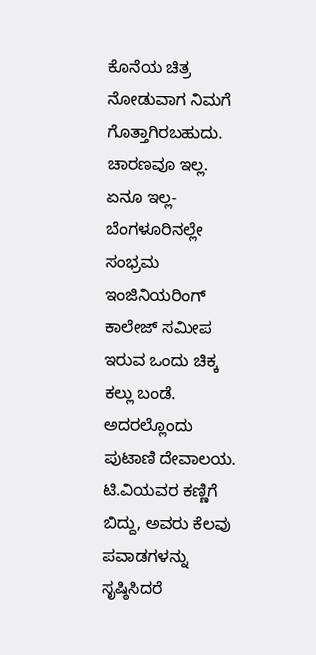ಕೊನೆಯ ಚಿತ್ರ ನೋಡುವಾಗ ನಿಮಗೆ ಗೊತ್ತಾಗಿರಬಹುದು. ಚಾರಣವೂ ಇಲ್ಲ. ಏನೂ ಇಲ್ಲ- ಬೆಂಗಳೂರಿನಲ್ಲೇ ಸಂಭ್ರಮ ಇಂಜಿನಿಯರಿಂಗ್ ಕಾಲೇಜ್ ಸಮೀಪ ಇರುವ ಒಂದು ಚಿಕ್ಕ ಕಲ್ಲು ಬಂಡೆ. ಅದರಲ್ಲೊಂದು ಪುಟಾಣಿ ದೇವಾಲಯ. ಟಿ.ವಿಯವರ ಕಣ್ಣಿಗೆ ಬಿದ್ದು, ಅವರು ಕೆಲವು ಪವಾಡಗಳನ್ನು ಸೃಷ್ಠಿಸಿದರೆ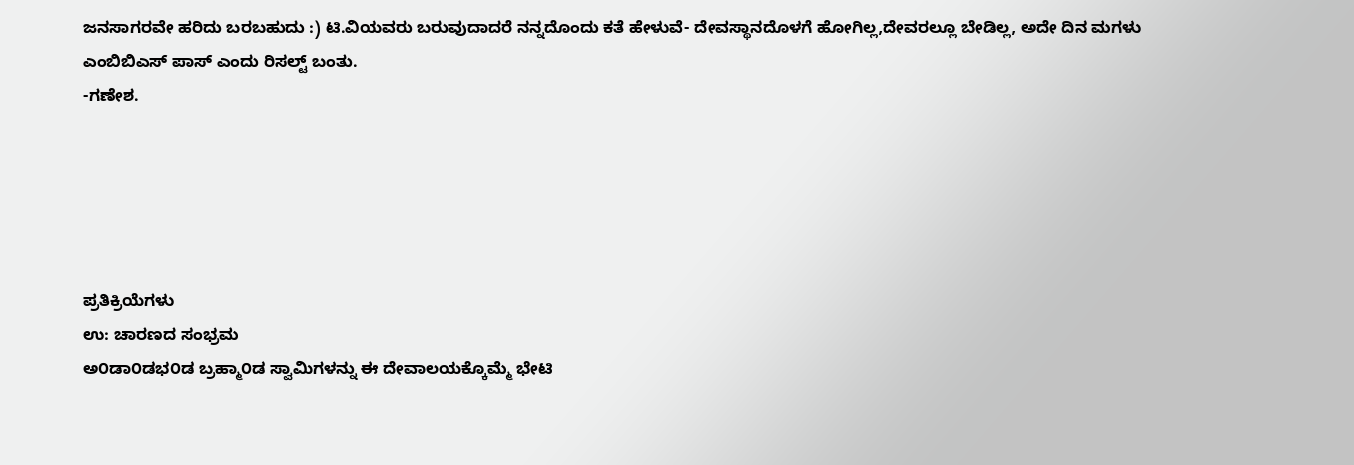ಜನಸಾಗರವೇ ಹರಿದು ಬರಬಹುದು :) ಟಿ.ವಿಯವರು ಬರುವುದಾದರೆ ನನ್ನದೊಂದು ಕತೆ ಹೇಳುವೆ- ದೇವಸ್ಥಾನದೊಳಗೆ ಹೋಗಿಲ್ಲ,ದೇವರಲ್ಲೂ ಬೇಡಿಲ್ಲ, ಅದೇ ದಿನ ಮಗಳು ಎಂಬಿಬಿಎಸ್ ಪಾಸ್ ಎಂದು ರಿಸಲ್ಟ್ ಬಂತು.
-ಗಣೇಶ.





ಪ್ರತಿಕ್ರಿಯೆಗಳು
ಉ: ಚಾರಣದ ಸಂಭ್ರಮ
ಅ೦ಡಾ೦ಡಭ೦ಡ ಬ್ರಹ್ಮಾ೦ಡ ಸ್ವಾಮಿಗಳನ್ನು ಈ ದೇವಾಲಯಕ್ಕೊಮ್ಮೆ ಭೇಟಿ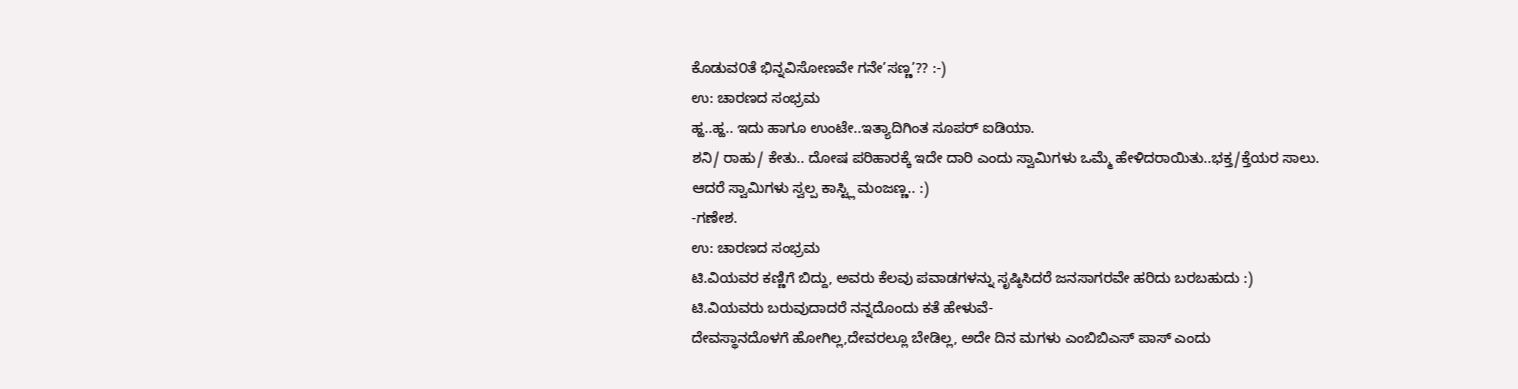ಕೊಡುವ೦ತೆ ಭಿನ್ನವಿಸೋಣವೇ ಗನೇ’ಸಣ್ಣ’?? :-)
ಉ: ಚಾರಣದ ಸಂಭ್ರಮ
ಹ್ಹ..ಹ್ಹ.. ಇದು ಹಾಗೂ ಉಂಟೇ..ಇತ್ಯಾದಿಗಿಂತ ಸೂಪರ್ ಐಡಿಯಾ.
ಶನಿ/ ರಾಹು/ ಕೇತು.. ದೋಷ ಪರಿಹಾರಕ್ಕೆ ಇದೇ ದಾರಿ ಎಂದು ಸ್ವಾಮಿಗಳು ಒಮ್ಮೆ ಹೇಳಿದರಾಯಿತು..ಭಕ್ತ/ಕ್ತೆಯರ ಸಾಲು.
ಆದರೆ ಸ್ವಾಮಿಗಳು ಸ್ವಲ್ಪ ಕಾಸ್ಟ್ಲಿ ಮಂಜಣ್ಣ.. :)
-ಗಣೇಶ.
ಉ: ಚಾರಣದ ಸಂಭ್ರಮ
ಟಿ.ವಿಯವರ ಕಣ್ಣಿಗೆ ಬಿದ್ದು, ಅವರು ಕೆಲವು ಪವಾಡಗಳನ್ನು ಸೃಷ್ಠಿಸಿದರೆ ಜನಸಾಗರವೇ ಹರಿದು ಬರಬಹುದು :)
ಟಿ.ವಿಯವರು ಬರುವುದಾದರೆ ನನ್ನದೊಂದು ಕತೆ ಹೇಳುವೆ-
ದೇವಸ್ಥಾನದೊಳಗೆ ಹೋಗಿಲ್ಲ,ದೇವರಲ್ಲೂ ಬೇಡಿಲ್ಲ, ಅದೇ ದಿನ ಮಗಳು ಎಂಬಿಬಿಎಸ್ ಪಾಸ್ ಎಂದು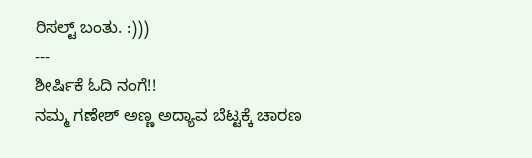ರಿಸಲ್ಟ್ ಬಂತು. :)))
---
ಶೀರ್ಷಿಕೆ ಓದಿ ನಂಗೆ!!
ನಮ್ಮ ಗಣೇಶ್ ಅಣ್ಣ ಅದ್ಯಾವ ಬೆಟ್ಟಕ್ಕೆ ಚಾರಣ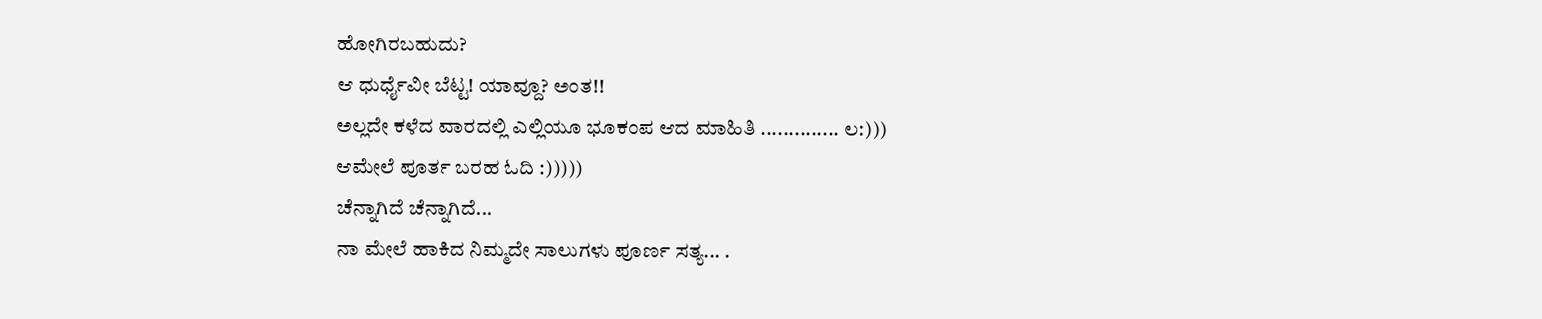ಹೋಗಿರಬಹುದು?
ಆ ಧುರ್ಧೈವೀ ಬೆಟ್ಟ! ಯಾವ್ದೂ? ಅಂತ!!
ಅಲ್ಲದೇ ಕಳೆದ ವಾರದಲ್ಲಿ ಎಲ್ಲಿಯೂ ಭೂಕಂಪ ಆದ ಮಾಹಿತಿ .............. ಲ:)))
ಆಮೇಲೆ ಪೂರ್ತ ಬರಹ ಓದಿ :)))))
ಚೆನ್ನಾಗಿದೆ ಚೆನ್ನಾಗಿದೆ...
ನಾ ಮೇಲೆ ಹಾಕಿದ ನಿಮ್ಮದೇ ಸಾಲುಗಳು ಪೂರ್ಣ ಸತ್ಯ... .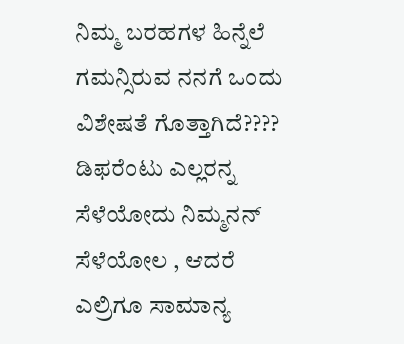ನಿಮ್ಮ ಬರಹಗಳ ಹಿನ್ನೆಲೆ ಗಮನ್ಸಿರುವ ನನಗೆ ಒಂದು ವಿಶೇಷತೆ ಗೊತ್ತಾಗಿದೆ????
ಡಿಫರೆಂಟು ಎಲ್ಲರನ್ನ ಸೆಳೆಯೋದು ನಿಮ್ಮನನ್ ಸೆಳೆಯೋಲ , ಆದರೆ
ಎಲ್ರಿಗೂ ಸಾಮಾನ್ಯ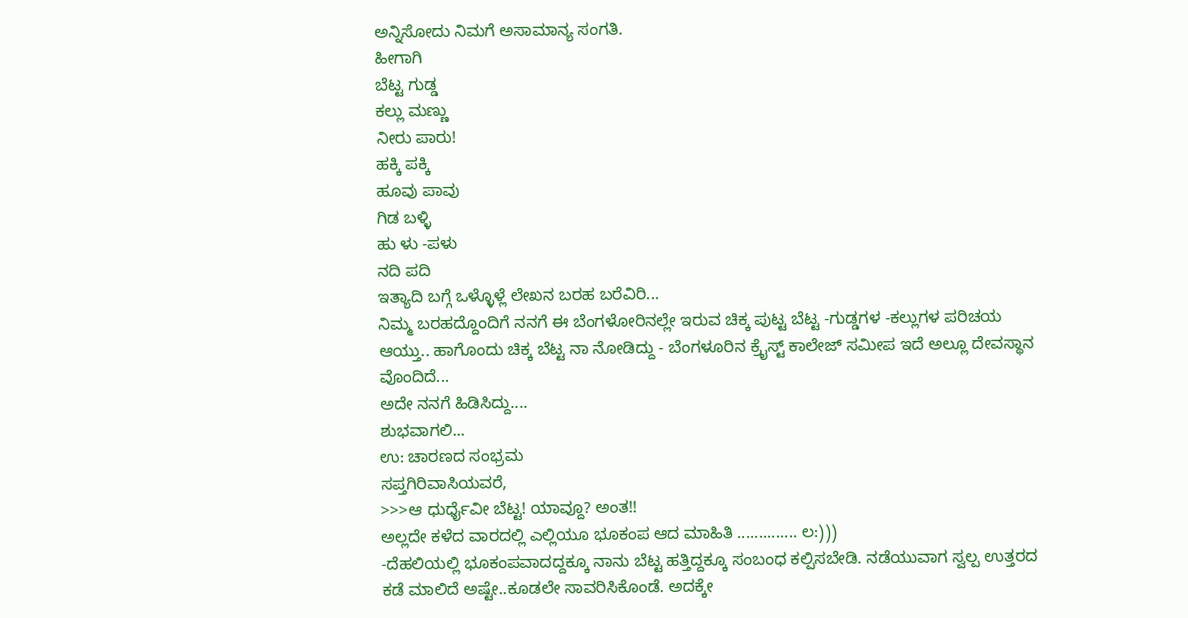ಅನ್ನಿಸೋದು ನಿಮಗೆ ಅಸಾಮಾನ್ಯ ಸಂಗತಿ.
ಹೀಗಾಗಿ
ಬೆಟ್ಟ ಗುಡ್ಡ
ಕಲ್ಲು ಮಣ್ಣು
ನೀರು ಪಾರು!
ಹಕ್ಕಿ ಪಕ್ಕಿ
ಹೂವು ಪಾವು
ಗಿಡ ಬಳ್ಳಿ
ಹು ಳು -ಪಳು
ನದಿ ಪದಿ
ಇತ್ಯಾದಿ ಬಗ್ಗೆ ಒಳ್ಳೊಳ್ಲೆ ಲೇಖನ ಬರಹ ಬರೆವಿರಿ...
ನಿಮ್ಮ ಬರಹದ್ದೊಂದಿಗೆ ನನಗೆ ಈ ಬೆಂಗಳೋರಿನಲ್ಲೇ ಇರುವ ಚಿಕ್ಕ ಪುಟ್ಟ ಬೆಟ್ಟ -ಗುಡ್ಡಗಳ -ಕಲ್ಲುಗಳ ಪರಿಚಯ ಆಯ್ತು.. ಹಾಗೊಂದು ಚಿಕ್ಕ ಬೆಟ್ಟ ನಾ ನೋಡಿದ್ದು - ಬೆಂಗಳೂರಿನ ಕ್ರೈಸ್ಟ್ ಕಾಲೇಜ್ ಸಮೀಪ ಇದೆ ಅಲ್ಲೂ ದೇವಸ್ಥಾನ ವೊಂದಿದೆ...
ಅದೇ ನನಗೆ ಹಿಡಿಸಿದ್ದು....
ಶುಭವಾಗಲಿ...
ಉ: ಚಾರಣದ ಸಂಭ್ರಮ
ಸಪ್ತಗಿರಿವಾಸಿಯವರೆ,
>>>ಆ ಧುರ್ಧೈವೀ ಬೆಟ್ಟ! ಯಾವ್ದೂ? ಅಂತ!!
ಅಲ್ಲದೇ ಕಳೆದ ವಾರದಲ್ಲಿ ಎಲ್ಲಿಯೂ ಭೂಕಂಪ ಆದ ಮಾಹಿತಿ .............. ಲ:)))
-ದೆಹಲಿಯಲ್ಲಿ ಭೂಕಂಪವಾದದ್ದಕ್ಕೂ ನಾನು ಬೆಟ್ಟ ಹತ್ತಿದ್ದಕ್ಕೂ ಸಂಬಂಧ ಕಲ್ಪಿಸಬೇಡಿ. ನಡೆಯುವಾಗ ಸ್ವಲ್ಪ ಉತ್ತರದ ಕಡೆ ಮಾಲಿದೆ ಅಷ್ಟೇ..ಕೂಡಲೇ ಸಾವರಿಸಿಕೊಂಡೆ. ಅದಕ್ಕೇ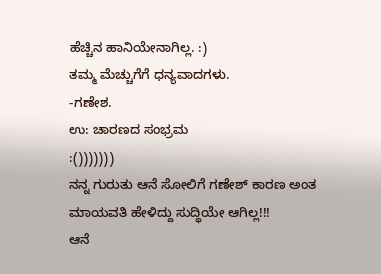ಹೆಚ್ಚಿನ ಹಾನಿಯೇನಾಗಿಲ್ಲ. :)
ತಮ್ಮ ಮೆಚ್ಚುಗೆಗೆ ಧನ್ಯವಾದಗಳು.
-ಗಣೇಶ.
ಉ: ಚಾರಣದ ಸಂಭ್ರಮ
:()))))))
ನನ್ನ ಗುರುತು ಆನೆ ಸೋಲಿಗೆ ಗಣೇಶ್ ಕಾರಣ ಅಂತ ಮಾಯವತಿ ಹೇಳಿದ್ದು ಸುದ್ಧಿಯೇ ಆಗಿಲ್ಲ!!!
ಆನೆ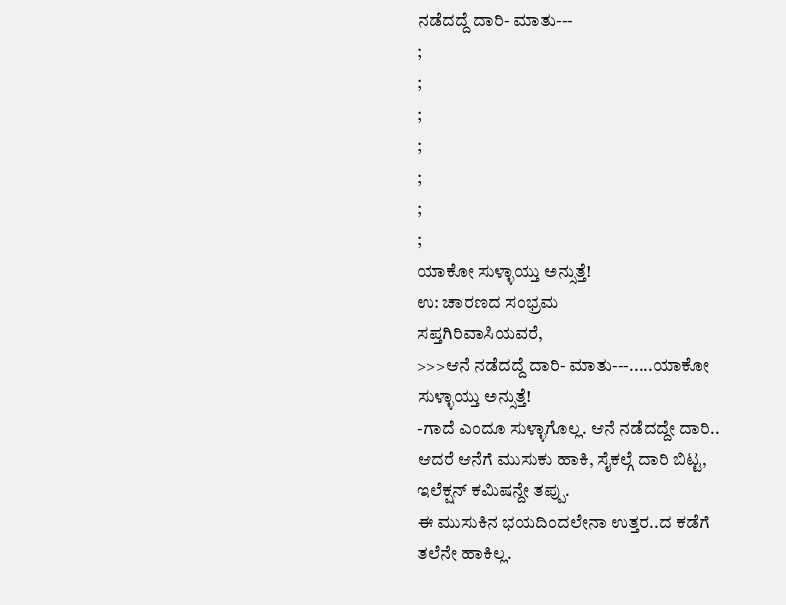ನಡೆದದ್ದೆ ದಾರಿ- ಮಾತು---
;
;
;
;
;
;
;
ಯಾಕೋ ಸುಳ್ಳಾಯ್ತು ಅನ್ಸುತ್ತೆ!
ಉ: ಚಾರಣದ ಸಂಭ್ರಮ
ಸಪ್ತಗಿರಿವಾಸಿಯವರೆ,
>>>ಆನೆ ನಡೆದದ್ದೆ ದಾರಿ- ಮಾತು---.....ಯಾಕೋ ಸುಳ್ಳಾಯ್ತು ಅನ್ಸುತ್ತೆ!
-ಗಾದೆ ಎಂದೂ ಸುಳ್ಳಾಗೊಲ್ಲ. ಆನೆ ನಡೆದದ್ದೇ ದಾರಿ.. ಆದರೆ ಆನೆಗೆ ಮುಸುಕು ಹಾಕಿ, ಸೈಕಲ್ಗೆ ದಾರಿ ಬಿಟ್ಟ, ಇಲೆಕ್ಷನ್ ಕಮಿಷನ್ದೇ ತಪ್ಪು.
ಈ ಮುಸುಕಿನ ಭಯದಿಂದಲೇನಾ ಉತ್ತರ..ದ ಕಡೆಗೆ ತಲೆನೇ ಹಾಕಿಲ್ಲ.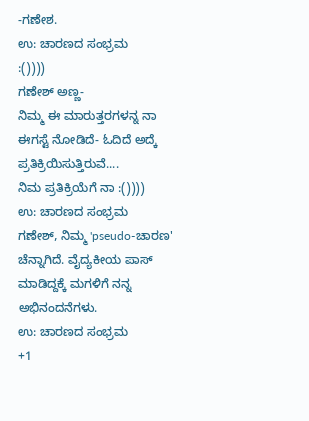-ಗಣೇಶ.
ಉ: ಚಾರಣದ ಸಂಭ್ರಮ
:())))
ಗಣೇಶ್ ಅಣ್ಣ-
ನಿಮ್ಮ ಈ ಮಾರುತ್ತರಗಳನ್ನ ನಾ ಈಗಸ್ಟೆ ನೋಡಿದೆ- ಓದಿದೆ ಅದ್ಕೆ ಪ್ರತಿಕ್ರಿಯಿಸುತ್ತಿರುವೆ....
ನಿಮ ಪ್ರತಿಕ್ರಿಯೆಗೆ ನಾ :())))
ಉ: ಚಾರಣದ ಸಂಭ್ರಮ
ಗಣೇಶ್, ನಿಮ್ಮ 'pseudo-ಚಾರಣ' ಚೆನ್ನಾಗಿದೆ. ವೈದ್ಯಕೀಯ ಪಾಸ್ ಮಾಡಿದ್ದಕ್ಕೆ ಮಗಳಿಗೆ ನನ್ನ ಅಭಿನಂದನೆಗಳು.
ಉ: ಚಾರಣದ ಸಂಭ್ರಮ
+1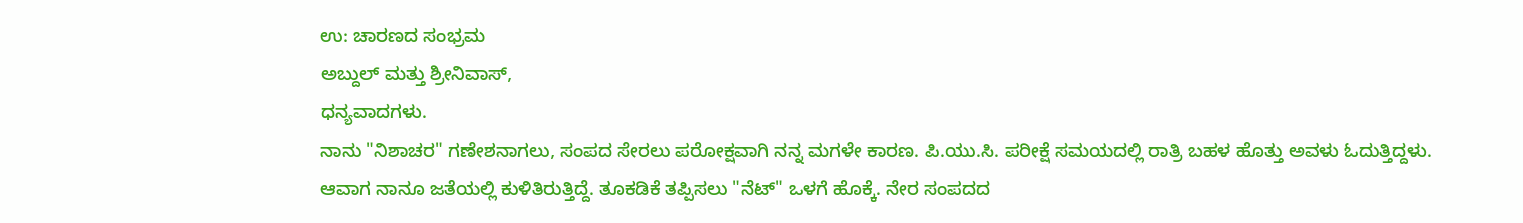ಉ: ಚಾರಣದ ಸಂಭ್ರಮ
ಅಬ್ದುಲ್ ಮತ್ತು ಶ್ರೀನಿವಾಸ್,
ಧನ್ಯವಾದಗಳು.
ನಾನು "ನಿಶಾಚರ" ಗಣೇಶನಾಗಲು, ಸಂಪದ ಸೇರಲು ಪರೋಕ್ಷವಾಗಿ ನನ್ನ ಮಗಳೇ ಕಾರಣ. ಪಿ.ಯು.ಸಿ. ಪರೀಕ್ಷೆ ಸಮಯದಲ್ಲಿ ರಾತ್ರಿ ಬಹಳ ಹೊತ್ತು ಅವಳು ಓದುತ್ತಿದ್ದಳು. ಆವಾಗ ನಾನೂ ಜತೆಯಲ್ಲಿ ಕುಳಿತಿರುತ್ತಿದ್ದೆ. ತೂಕಡಿಕೆ ತಪ್ಪಿಸಲು "ನೆಟ್" ಒಳಗೆ ಹೊಕ್ಕೆ. ನೇರ ಸಂಪದದ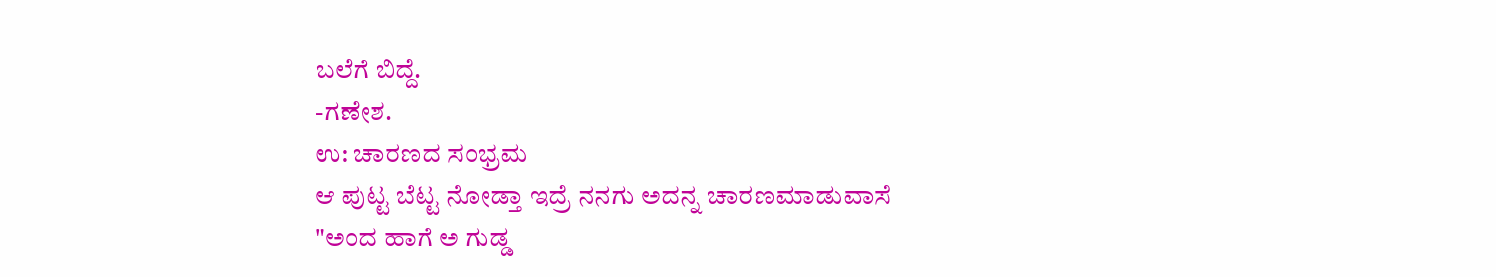ಬಲೆಗೆ ಬಿದ್ದೆ.
-ಗಣೇಶ.
ಉ: ಚಾರಣದ ಸಂಭ್ರಮ
ಆ ಪುಟ್ಟ ಬೆಟ್ಟ ನೋಡ್ತಾ ಇದ್ರೆ ನನಗು ಅದನ್ನ ಚಾರಣಮಾಡುವಾಸೆ
"ಅಂದ ಹಾಗೆ ಅ ಗುಡ್ಡ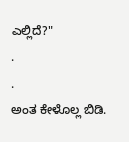ಎಲ್ಲಿದೆ?"
.
.
ಅಂತ ಕೇಳೊಲ್ಲ ಬಿಡಿ.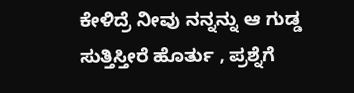ಕೇಳಿದ್ರೆ ನೀವು ನನ್ನನ್ನು ಆ ಗುಡ್ಡ ಸುತ್ತಿಸ್ತೀರೆ ಹೊರ್ತು , ಪ್ರಶ್ನೆಗೆ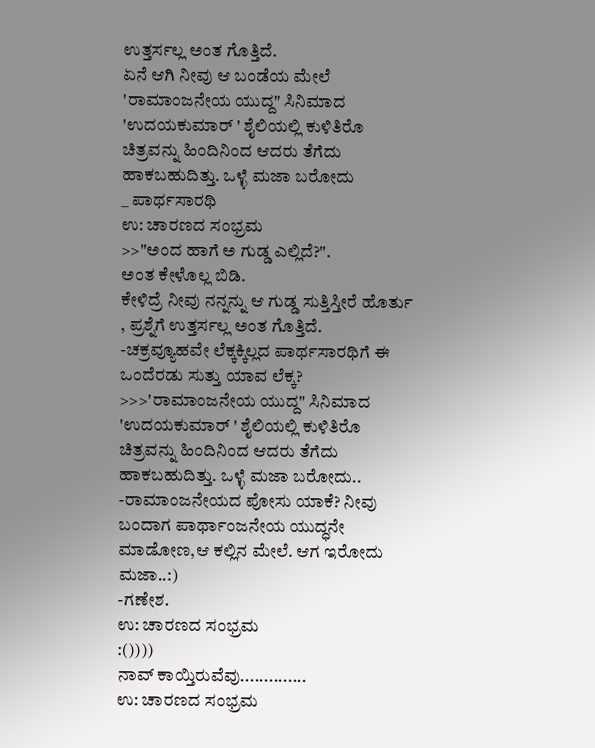ಉತ್ತರ್ಸಲ್ಲ ಅಂತ ಗೊತ್ತಿದೆ.
ಏನೆ ಆಗಿ ನೀವು ಆ ಬಂಡೆಯ ಮೇಲೆ
'ರಾಮಾಂಜನೇಯ ಯುದ್ದ" ಸಿನಿಮಾದ 'ಉದಯಕುಮಾರ್ ' ಶೈಲಿಯಲ್ಲಿ ಕುಳಿತಿರೊ ಚಿತ್ರವನ್ನು ಹಿಂದಿನಿಂದ ಆದರು ತೆಗೆದು
ಹಾಕಬಹುದಿತ್ತು. ಒಳ್ಳೆ ಮಜಾ ಬರೋದು
_ ಪಾರ್ಥಸಾರಥಿ
ಉ: ಚಾರಣದ ಸಂಭ್ರಮ
>>"ಅಂದ ಹಾಗೆ ಅ ಗುಡ್ಡ ಎಲ್ಲಿದೆ?".
ಅಂತ ಕೇಳೊಲ್ಲ ಬಿಡಿ.
ಕೇಳಿದ್ರೆ ನೀವು ನನ್ನನ್ನು ಆ ಗುಡ್ಡ ಸುತ್ತಿಸ್ತೀರೆ ಹೊರ್ತು , ಪ್ರಶ್ನೆಗೆ ಉತ್ತರ್ಸಲ್ಲ ಅಂತ ಗೊತ್ತಿದೆ.
-ಚಕ್ರವ್ಯೂಹವೇ ಲೆಕ್ಕಕ್ಕಿಲ್ಲದ ಪಾರ್ಥಸಾರಥಿಗೆ ಈ ಒಂದೆರಡು ಸುತ್ತು ಯಾವ ಲೆಕ್ಕ?
>>>'ರಾಮಾಂಜನೇಯ ಯುದ್ದ" ಸಿನಿಮಾದ 'ಉದಯಕುಮಾರ್ ' ಶೈಲಿಯಲ್ಲಿ ಕುಳಿತಿರೊ ಚಿತ್ರವನ್ನು ಹಿಂದಿನಿಂದ ಆದರು ತೆಗೆದು
ಹಾಕಬಹುದಿತ್ತು. ಒಳ್ಳೆ ಮಜಾ ಬರೋದು..
-ರಾಮಾಂಜನೇಯದ ಪೋಸು ಯಾಕೆ? ನೀವು ಬಂದಾಗ ಪಾರ್ಥಾಂಜನೇಯ ಯುದ್ಧನೇ ಮಾಡೋಣ,ಆ ಕಲ್ಲಿನ ಮೇಲೆ. ಆಗ ಇರೋದು ಮಜಾ..:)
-ಗಣೇಶ.
ಉ: ಚಾರಣದ ಸಂಭ್ರಮ
:())))
ನಾವ್ ಕಾಯ್ತಿರುವೆವು..............
ಉ: ಚಾರಣದ ಸಂಭ್ರಮ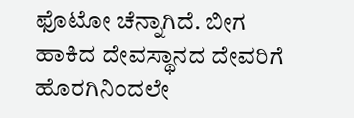ಫೊಟೋ ಚೆನ್ನಾಗಿದೆ. ಬೀಗ ಹಾಕಿದ ದೇವಸ್ಥಾನದ ದೇವರಿಗೆ ಹೊರಗಿನಿಂದಲೇ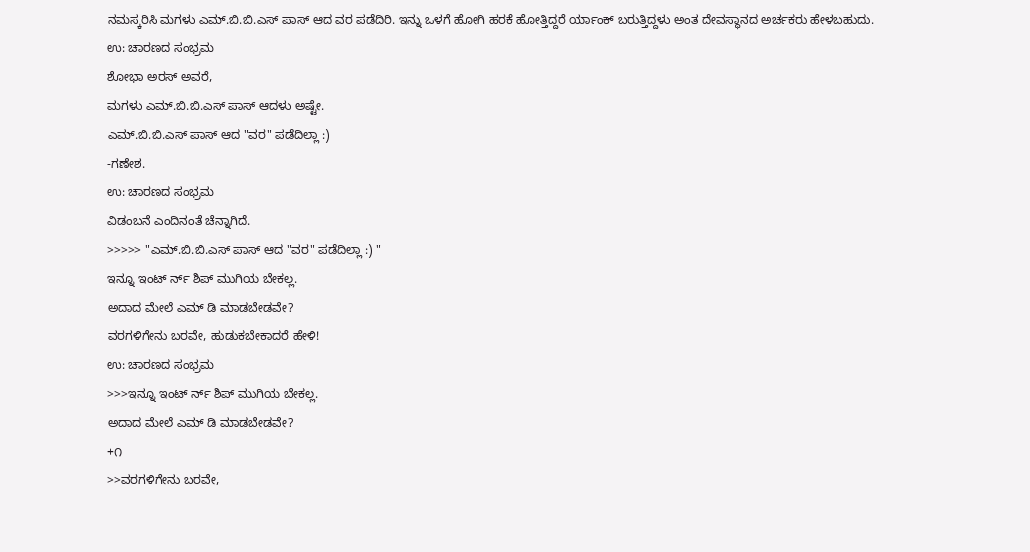ನಮಸ್ಕರಿಸಿ ಮಗಳು ಎಮ್.ಬಿ.ಬಿ.ಎಸ್ ಪಾಸ್ ಆದ ವರ ಪಡೆದಿರಿ. ಇನ್ನು ಒಳಗೆ ಹೋಗಿ ಹರಕೆ ಹೋತ್ತಿದ್ದರೆ ರ್ಯಾಂಕ್ ಬರುತ್ತಿದ್ದಳು ಅಂತ ದೇವಸ್ಥಾನದ ಅರ್ಚಕರು ಹೇಳಬಹುದು.
ಉ: ಚಾರಣದ ಸಂಭ್ರಮ
ಶೋಭಾ ಅರಸ್ ಅವರೆ,
ಮಗಳು ಎಮ್.ಬಿ.ಬಿ.ಎಸ್ ಪಾಸ್ ಆದಳು ಅಷ್ಟೇ.
ಎಮ್.ಬಿ.ಬಿ.ಎಸ್ ಪಾಸ್ ಆದ "ವರ" ಪಡೆದಿಲ್ಲಾ :)
-ಗಣೇಶ.
ಉ: ಚಾರಣದ ಸಂಭ್ರಮ
ವಿಡಂಬನೆ ಎಂದಿನಂತೆ ಚೆನ್ನಾಗಿದೆ.
>>>>> "ಎಮ್.ಬಿ.ಬಿ.ಎಸ್ ಪಾಸ್ ಆದ "ವರ" ಪಡೆದಿಲ್ಲಾ :) "
ಇನ್ನೂ ಇಂಟ್ ರ್ನ್ ಶಿಪ್ ಮುಗಿಯ ಬೇಕಲ್ಲ.
ಅದಾದ ಮೇಲೆ ಎಮ್ ಡಿ ಮಾಡಬೇಡವೇ?
ವರಗಳಿಗೇನು ಬರವೇ, ಹುಡುಕಬೇಕಾದರೆ ಹೇಳಿ!
ಉ: ಚಾರಣದ ಸಂಭ್ರಮ
>>>ಇನ್ನೂ ಇಂಟ್ ರ್ನ್ ಶಿಪ್ ಮುಗಿಯ ಬೇಕಲ್ಲ.
ಅದಾದ ಮೇಲೆ ಎಮ್ ಡಿ ಮಾಡಬೇಡವೇ?
+೧
>>ವರಗಳಿಗೇನು ಬರವೇ,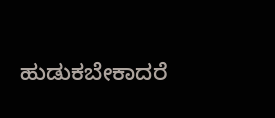ಹುಡುಕಬೇಕಾದರೆ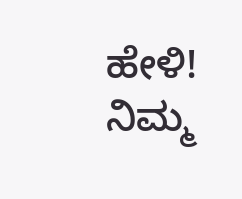ಹೇಳಿ!
ನಿಮ್ಮ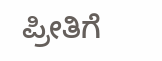ಪ್ರೀತಿಗೆ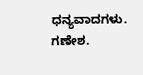ಧನ್ಯವಾದಗಳು.
ಗಣೇಶ.